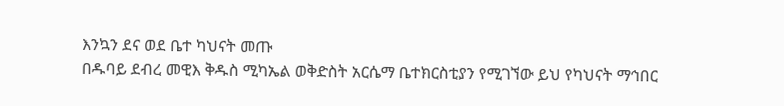እንኳን ደና ወደ ቤተ ካህናት መጡ
በዱባይ ደብረ መዊእ ቅዱስ ሚካኤል ወቅድስት አርሴማ ቤተክርስቲያን የሚገኘው ይህ የካህናት ማኅበር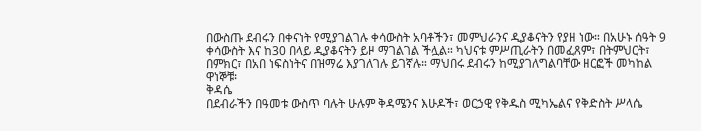በውስጡ ደብሩን በቀናነት የሚያገልገሉ ቀሳውስት አባቶችን፣ መምህራንና ዲያቆናትን የያዘ ነው። በአሁኑ ሰዓት 9 ቀሳውስት እና ከ30 በላይ ዲያቆናትን ይዞ ማገልገል ችሏል። ካህናቱ ምሥጢራትን በመፈጸም፣ በትምህርት፣ በምክር፣ በአበ ነፍስነትና በዝማሬ እያገለገሉ ይገኛሉ። ማህበሩ ደብሩን ከሚያገለግልባቸው ዘርፎች መካከል ዋነኞቹ፡
ቅዳሴ
በደብራችን በዓመቱ ውስጥ ባሉት ሁሉም ቅዳሜንና እሁዶች፣ ወርኃዊ የቅዱስ ሚካኤልና የቅድስት ሥላሴ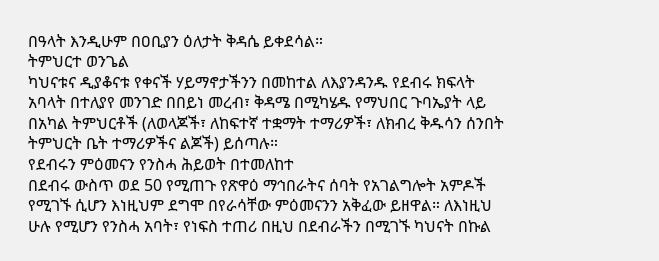በዓላት እንዲሁም በዐቢያን ዕለታት ቅዳሴ ይቀደሳል።
ትምህርተ ወንጌል
ካህናቱና ዲያቆናቱ የቀናች ሃይማኖታችንን በመከተል ለእያንዳንዱ የደብሩ ክፍላት አባላት በተለያየ መንገድ በበይነ መረብ፣ ቅዳሜ በሚካሄዱ የማህበር ጉባኤያት ላይ በአካል ትምህርቶች (ለወላጆች፣ ለከፍተኛ ተቋማት ተማሪዎች፣ ለክብረ ቅዱሳን ሰንበት ትምህርት ቤት ተማሪዎችና ልጆች) ይሰጣሉ።
የደብሩን ምዕመናን የንስሓ ሕይወት በተመለከተ
በደብሩ ውስጥ ወደ 50 የሚጠጉ የጽዋዕ ማኅበራትና ሰባት የአገልግሎት አምዶች የሚገኙ ሲሆን እነዚህም ደግሞ በየራሳቸው ምዕመናንን አቅፈው ይዘዋል። ለእነዚህ ሁሉ የሚሆን የንስሓ አባት፣ የነፍስ ተጠሪ በዚህ በደብራችን በሚገኙ ካህናት በኩል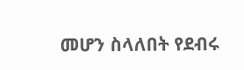መሆን ስላለበት የደብሩ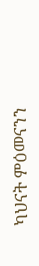ካህናት ምዕመናንን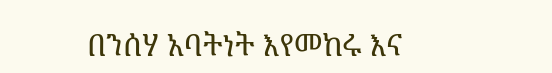በንሰሃ አባትነት እየመከሩ እና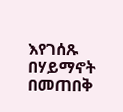እየገሰጹ በሃይማኖት በመጠበቅ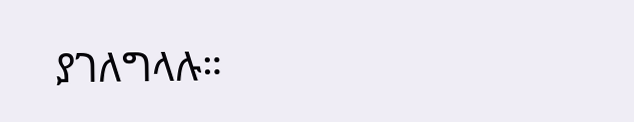ያገለግላሉ።